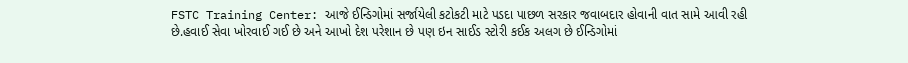FSTC Training Center: આજે ઈન્ડિગોમાં સર્જાયેલી કટોકટી માટે પડદા પાછળ સરકાર જવાબદાર હોવાની વાત સામે આવી રહી છે.હવાઈ સેવા ખોરવાઈ ગઈ છે અને આખો દેશ પરેશાન છે પણ ઇન સાઈડ સ્ટોરી કઈક અલગ છે ઈન્ડિગોમાં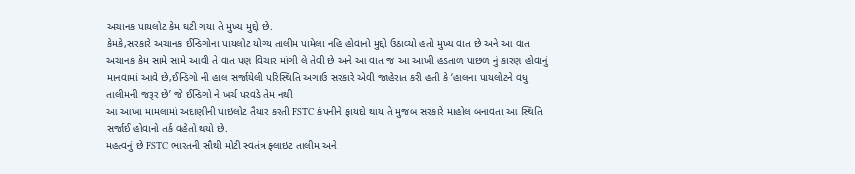અચાનક પાયલોટ કેમ ઘટી ગયા તે મુખ્ય મુદ્દો છે.
કેમકે,સરકારે અચાનક ઈન્ડિગોના પાયલોટ યોગ્ય તાલીમ પામેલા નહિ હોવાનો મુદ્દો ઉઠાવ્યો હતો મુખ્ય વાત છે અને આ વાત અચાનક કેમ સામે સામે આવી તે વાત પણ વિચાર માંગી લે તેવી છે અને આ વાત જ આ આખી હડતાળ પાછળ નું કારણ હોવાનું માનવામાં આવે છે,ઈન્ડિગો ની હાલ સર્જાયેલી પરિસ્થિતિ અગાઉ સરકારે એવી જાહેરાત કરી હતી કે ‘હાલના પાયલોટને વધુ તાલીમની જરૂર છે’ જે ઈન્ડિગો ને ખર્ચ પરવડે તેમ નથી
આ આખા મામલામાં અદાણીની પાઇલોટ તૈયાર કરતી FSTC કંપનીને ફાયદો થાય તે મુજબ સરકારે માહોલ બનાવતા આ સ્થિતિ સર્જાઈ હોવાનો તર્ક વહેતો થયો છે.
મહત્વનું છે FSTC ભારતની સૌથી મોટી સ્વતંત્ર ફ્લાઇટ તાલીમ અને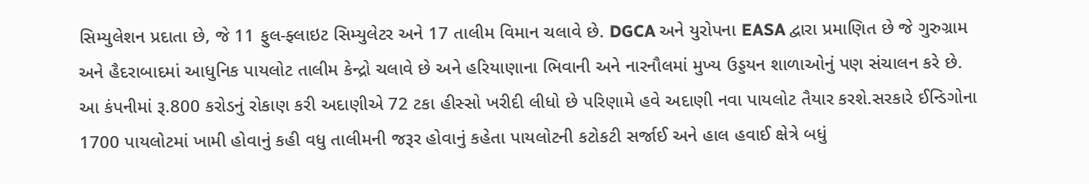સિમ્યુલેશન પ્રદાતા છે, જે 11 ફુલ-ફ્લાઇટ સિમ્યુલેટર અને 17 તાલીમ વિમાન ચલાવે છે. DGCA અને યુરોપના EASA દ્વારા પ્રમાણિત છે જે ગુરુગ્રામ અને હૈદરાબાદમાં આધુનિક પાયલોટ તાલીમ કેન્દ્રો ચલાવે છે અને હરિયાણાના ભિવાની અને નારનૌલમાં મુખ્ય ઉડ્ડયન શાળાઓનું પણ સંચાલન કરે છે.
આ કંપનીમાં રૂ.800 કરોડનું રોકાણ કરી અદાણીએ 72 ટકા હીસ્સો ખરીદી લીધો છે પરિણામે હવે અદાણી નવા પાયલોટ તૈયાર કરશે.સરકારે ઈન્ડિગોના 1700 પાયલોટમાં ખામી હોવાનું કહી વધુ તાલીમની જરૂર હોવાનું કહેતા પાયલોટની કટોકટી સર્જાઈ અને હાલ હવાઈ ક્ષેત્રે બધું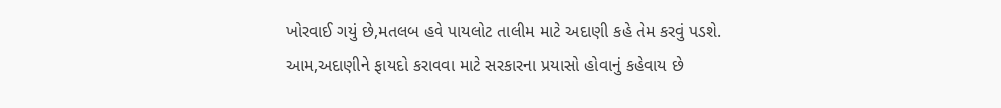ખોરવાઈ ગયું છે,મતલબ હવે પાયલોટ તાલીમ માટે અદાણી કહે તેમ કરવું પડશે.
આમ,અદાણીને ફાયદો કરાવવા માટે સરકારના પ્રયાસો હોવાનું કહેવાય છે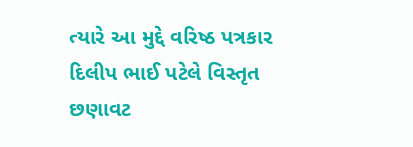ત્યારે આ મુદ્દે વરિષ્ઠ પત્રકાર દિલીપ ભાઈ પટેલે વિસ્તૃત છણાવટ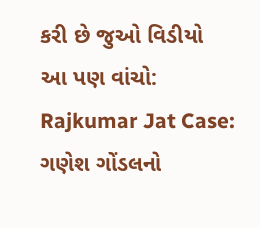કરી છે જુઓ વિડીયો
આ પણ વાંચો:
Rajkumar Jat Case: ગણેશ ગોંડલનો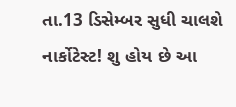તા.13 ડિસેમ્બર સુધી ચાલશે નાર્કોટેસ્ટ! શુ હોય છે આ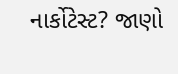નાર્કોટેસ્ટ? જાણો